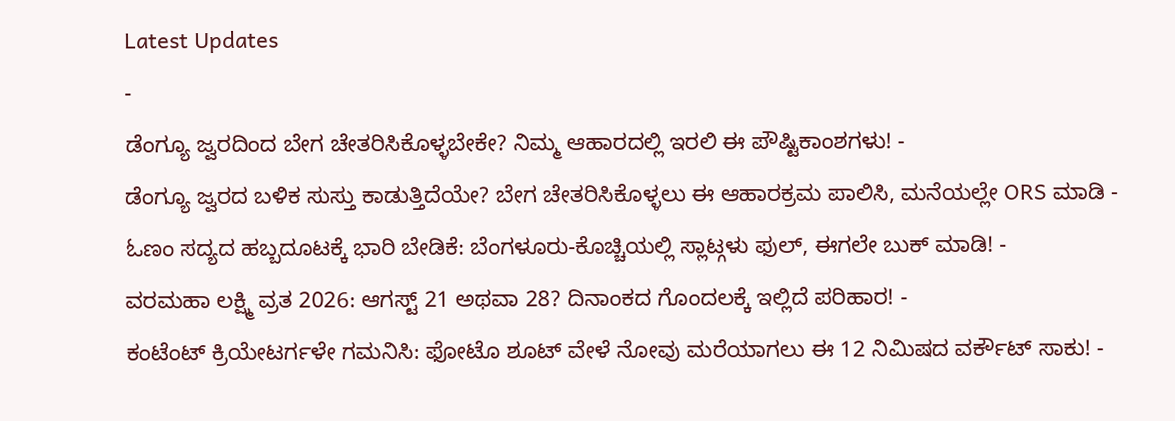Latest Updates
-
ಡೆಂಗ್ಯೂ ಜ್ವರದಿಂದ ಬೇಗ ಚೇತರಿಸಿಕೊಳ್ಳಬೇಕೇ? ನಿಮ್ಮ ಆಹಾರದಲ್ಲಿ ಇರಲಿ ಈ ಪೌಷ್ಟಿಕಾಂಶಗಳು! -
ಡೆಂಗ್ಯೂ ಜ್ವರದ ಬಳಿಕ ಸುಸ್ತು ಕಾಡುತ್ತಿದೆಯೇ? ಬೇಗ ಚೇತರಿಸಿಕೊಳ್ಳಲು ಈ ಆಹಾರಕ್ರಮ ಪಾಲಿಸಿ, ಮನೆಯಲ್ಲೇ ORS ಮಾಡಿ -
ಓಣಂ ಸದ್ಯದ ಹಬ್ಬದೂಟಕ್ಕೆ ಭಾರಿ ಬೇಡಿಕೆ: ಬೆಂಗಳೂರು-ಕೊಚ್ಚಿಯಲ್ಲಿ ಸ್ಲಾಟ್ಗಳು ಫುಲ್, ಈಗಲೇ ಬುಕ್ ಮಾಡಿ! -
ವರಮಹಾ ಲಕ್ಷ್ಮಿ ವ್ರತ 2026: ಆಗಸ್ಟ್ 21 ಅಥವಾ 28? ದಿನಾಂಕದ ಗೊಂದಲಕ್ಕೆ ಇಲ್ಲಿದೆ ಪರಿಹಾರ! -
ಕಂಟೆಂಟ್ ಕ್ರಿಯೇಟರ್ಗಳೇ ಗಮನಿಸಿ: ಫೋಟೊ ಶೂಟ್ ವೇಳೆ ನೋವು ಮರೆಯಾಗಲು ಈ 12 ನಿಮಿಷದ ವರ್ಕೌಟ್ ಸಾಕು! -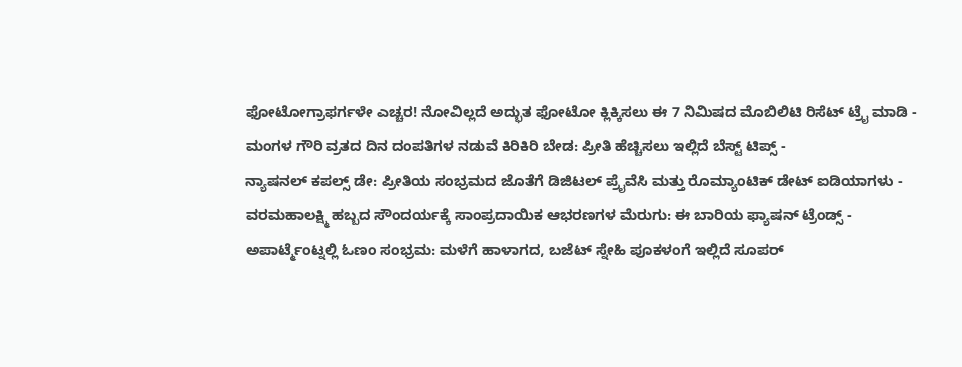ಫೋಟೋಗ್ರಾಫರ್ಗಳೇ ಎಚ್ಚರ! ನೋವಿಲ್ಲದೆ ಅದ್ಭುತ ಫೋಟೋ ಕ್ಲಿಕ್ಕಿಸಲು ಈ 7 ನಿಮಿಷದ ಮೊಬಿಲಿಟಿ ರಿಸೆಟ್ ಟ್ರೈ ಮಾಡಿ -
ಮಂಗಳ ಗೌರಿ ವ್ರತದ ದಿನ ದಂಪತಿಗಳ ನಡುವೆ ಕಿರಿಕಿರಿ ಬೇಡ: ಪ್ರೀತಿ ಹೆಚ್ಚಿಸಲು ಇಲ್ಲಿದೆ ಬೆಸ್ಟ್ ಟಿಪ್ಸ್ -
ನ್ಯಾಷನಲ್ ಕಪಲ್ಸ್ ಡೇ: ಪ್ರೀತಿಯ ಸಂಭ್ರಮದ ಜೊತೆಗೆ ಡಿಜಿಟಲ್ ಪ್ರೈವೆಸಿ ಮತ್ತು ರೊಮ್ಯಾಂಟಿಕ್ ಡೇಟ್ ಐಡಿಯಾಗಳು -
ವರಮಹಾಲಕ್ಷ್ಮಿ ಹಬ್ಬದ ಸೌಂದರ್ಯಕ್ಕೆ ಸಾಂಪ್ರದಾಯಿಕ ಆಭರಣಗಳ ಮೆರುಗು: ಈ ಬಾರಿಯ ಫ್ಯಾಷನ್ ಟ್ರೆಂಡ್ಸ್ -
ಅಪಾರ್ಟ್ಮೆಂಟ್ನಲ್ಲಿ ಓಣಂ ಸಂಭ್ರಮ: ಮಳೆಗೆ ಹಾಳಾಗದ, ಬಜೆಟ್ ಸ್ನೇಹಿ ಪೂಕಳಂಗೆ ಇಲ್ಲಿದೆ ಸೂಪರ್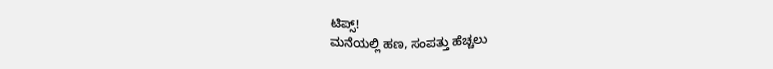ಟಿಪ್ಸ್!
ಮನೆಯಲ್ಲಿ ಹಣ, ಸಂಪತ್ತು ಹೆಚ್ಚಲು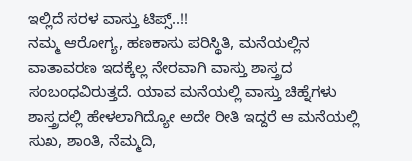ಇಲ್ಲಿದೆ ಸರಳ ವಾಸ್ತು ಟಿಪ್ಸ್..!!
ನಮ್ಮ ಆರೋಗ್ಯ, ಹಣಕಾಸು ಪರಿಸ್ಥಿತಿ, ಮನೆಯಲ್ಲಿನ ವಾತಾವರಣ ಇದಕ್ಕೆಲ್ಲ ನೇರವಾಗಿ ವಾಸ್ತು ಶಾಸ್ತ್ರದ ಸಂಬಂಧವಿರುತ್ತದೆ. ಯಾವ ಮನೆಯಲ್ಲಿ ವಾಸ್ತು ಚಿಹ್ನೆಗಳು ಶಾಸ್ತ್ರದಲ್ಲಿ ಹೇಳಲಾಗಿದ್ಯೋ ಅದೇ ರೀತಿ ಇದ್ದರೆ ಆ ಮನೆಯಲ್ಲಿ ಸುಖ, ಶಾಂತಿ, ನೆಮ್ಮದಿ,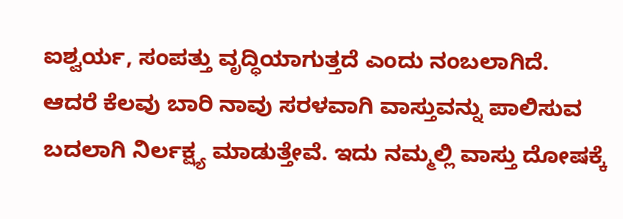ಐಶ್ವರ್ಯ, ಸಂಪತ್ತು ವೃದ್ಧಿಯಾಗುತ್ತದೆ ಎಂದು ನಂಬಲಾಗಿದೆ.
ಆದರೆ ಕೆಲವು ಬಾರಿ ನಾವು ಸರಳವಾಗಿ ವಾಸ್ತುವನ್ನು ಪಾಲಿಸುವ ಬದಲಾಗಿ ನಿರ್ಲಕ್ಷ್ಯ ಮಾಡುತ್ತೇವೆ. ಇದು ನಮ್ಮಲ್ಲಿ ವಾಸ್ತು ದೋಷಕ್ಕೆ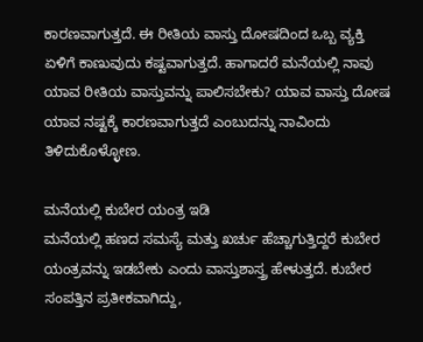ಕಾರಣವಾಗುತ್ತದೆ. ಈ ರೀತಿಯ ವಾಸ್ತು ದೋಷದಿಂದ ಒಬ್ಬ ವ್ಯಕ್ತಿ ಏಳಿಗೆ ಕಾಣುವುದು ಕಷ್ಟವಾಗುತ್ತದೆ. ಹಾಗಾದರೆ ಮನೆಯಲ್ಲಿ ನಾವು ಯಾವ ರೀತಿಯ ವಾಸ್ತುವನ್ನು ಪಾಲಿಸಬೇಕು? ಯಾವ ವಾಸ್ತು ದೋಷ ಯಾವ ನಷ್ಟಕ್ಕೆ ಕಾರಣವಾಗುತ್ತದೆ ಎಂಬುದನ್ನು ನಾವಿಂದು ತಿಳಿದುಕೊಳ್ಳೋಣ.

ಮನೆಯಲ್ಲಿ ಕುಬೇರ ಯಂತ್ರ ಇಡಿ
ಮನೆಯಲ್ಲಿ ಹಣದ ಸಮಸ್ಯೆ ಮತ್ತು ಖರ್ಚು ಹೆಚ್ಚಾಗುತ್ತಿದ್ದರೆ ಕುಬೇರ ಯಂತ್ರವನ್ನು ಇಡಬೇಕು ಎಂದು ವಾಸ್ತುಶಾಸ್ತ್ರ ಹೇಳುತ್ತದೆ. ಕುಬೇರ ಸಂಪತ್ತಿನ ಪ್ರತೀಕವಾಗಿದ್ದು,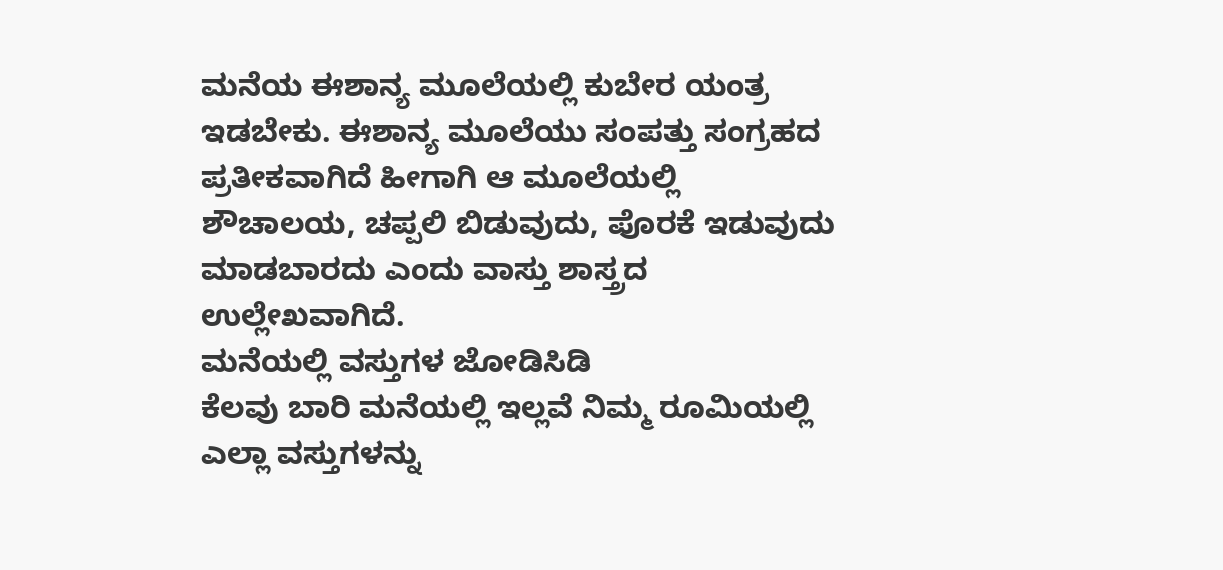ಮನೆಯ ಈಶಾನ್ಯ ಮೂಲೆಯಲ್ಲಿ ಕುಬೇರ ಯಂತ್ರ ಇಡಬೇಕು. ಈಶಾನ್ಯ ಮೂಲೆಯು ಸಂಪತ್ತು ಸಂಗ್ರಹದ ಪ್ರತೀಕವಾಗಿದೆ ಹೀಗಾಗಿ ಆ ಮೂಲೆಯಲ್ಲಿ ಶೌಚಾಲಯ, ಚಪ್ಪಲಿ ಬಿಡುವುದು, ಪೊರಕೆ ಇಡುವುದು ಮಾಡಬಾರದು ಎಂದು ವಾಸ್ತು ಶಾಸ್ತ್ರದ ಉಲ್ಲೇಖವಾಗಿದೆ.
ಮನೆಯಲ್ಲಿ ವಸ್ತುಗಳ ಜೋಡಿಸಿಡಿ
ಕೆಲವು ಬಾರಿ ಮನೆಯಲ್ಲಿ ಇಲ್ಲವೆ ನಿಮ್ಮ ರೂಮಿಯಲ್ಲಿ ಎಲ್ಲಾ ವಸ್ತುಗಳನ್ನು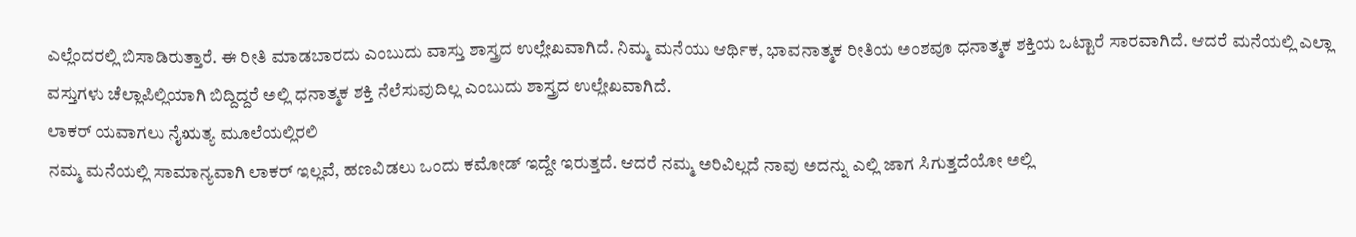ಎಲ್ಲೆಂದರಲ್ಲಿ ಬಿಸಾಡಿರುತ್ತಾರೆ. ಈ ರೀತಿ ಮಾಡಬಾರದು ಎಂಬುದು ವಾಸ್ತು ಶಾಸ್ತ್ರದ ಉಲ್ಲೇಖವಾಗಿದೆ. ನಿಮ್ಮ ಮನೆಯು ಆರ್ಥಿಕ, ಭಾವನಾತ್ಮಕ ರೀತಿಯ ಅಂಶವೂ ಧನಾತ್ಮಕ ಶಕ್ತಿಯ ಒಟ್ಟಾರೆ ಸಾರವಾಗಿದೆ. ಆದರೆ ಮನೆಯಲ್ಲಿ ಎಲ್ಲಾ ವಸ್ತುಗಳು ಚೆಲ್ಲಾಪಿಲ್ಲಿಯಾಗಿ ಬಿದ್ದಿದ್ದರೆ ಅಲ್ಲಿ ಧನಾತ್ಮಕ ಶಕ್ತಿ ನೆಲೆಸುವುದಿಲ್ಲ ಎಂಬುದು ಶಾಸ್ತ್ರದ ಉಲ್ಲೇಖವಾಗಿದೆ.
ಲಾಕರ್ ಯವಾಗಲು ನೈಋತ್ಯ ಮೂಲೆಯಲ್ಲಿರಲಿ
ನಮ್ಮ ಮನೆಯಲ್ಲಿ ಸಾಮಾನ್ಯವಾಗಿ ಲಾಕರ್ ಇಲ್ಲವೆ, ಹಣವಿಡಲು ಒಂದು ಕಮೋಡ್ ಇದ್ದೇ ಇರುತ್ತದೆ. ಆದರೆ ನಮ್ಮ ಅರಿವಿಲ್ಲದೆ ನಾವು ಅದನ್ನು ಎಲ್ಲಿ ಜಾಗ ಸಿಗುತ್ತದೆಯೋ ಅಲ್ಲಿ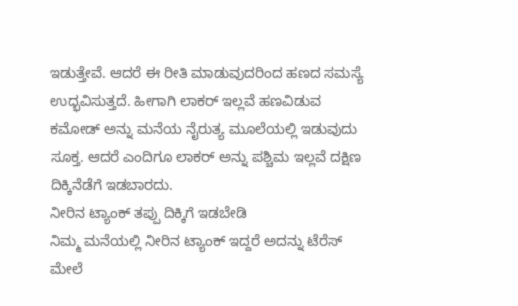ಇಡುತ್ತೇವೆ. ಆದರೆ ಈ ರೀತಿ ಮಾಡುವುದರಿಂದ ಹಣದ ಸಮಸ್ಯೆ ಉದ್ಭವಿಸುತ್ತದೆ. ಹೀಗಾಗಿ ಲಾಕರ್ ಇಲ್ಲವೆ ಹಣವಿಡುವ ಕಮೋಡ್ ಅನ್ನು ಮನೆಯ ನೈರುತ್ಯ ಮೂಲೆಯಲ್ಲಿ ಇಡುವುದು ಸೂಕ್ತ. ಆದರೆ ಎಂದಿಗೂ ಲಾಕರ್ ಅನ್ನು ಪಶ್ಚಿಮ ಇಲ್ಲವೆ ದಕ್ಷಿಣ ದಿಕ್ಕಿನೆಡೆಗೆ ಇಡಬಾರದು.
ನೀರಿನ ಟ್ಯಾಂಕ್ ತಪ್ಪು ದಿಕ್ಕಿಗೆ ಇಡಬೇಡಿ
ನಿಮ್ಮ ಮನೆಯಲ್ಲಿ ನೀರಿನ ಟ್ಯಾಂಕ್ ಇದ್ದರೆ ಅದನ್ನು ಟೆರೆಸ್ ಮೇಲೆ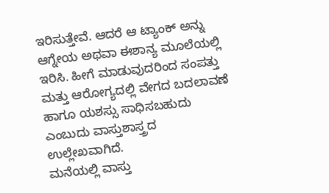ಇರಿಸುತ್ತೇವೆ. ಆದರೆ ಆ ಟ್ಯಾಂಕ್ ಅನ್ನು ಆಗ್ನೇಯ ಅಥವಾ ಈಶಾನ್ಯ ಮೂಲೆಯಲ್ಲಿ ಇರಿಸಿ. ಹೀಗೆ ಮಾಡುವುದರಿಂದ ಸಂಪತ್ತು ಮತ್ತು ಆರೋಗ್ಯದಲ್ಲಿ ವೇಗದ ಬದಲಾವಣೆ ಹಾಗೂ ಯಶಸ್ಸು ಸಾಧಿಸಬಹುದು ಎಂಬುದು ವಾಸ್ತುಶಾಸ್ತ್ರದ ಉಲ್ಲೇಖವಾಗಿದೆ.
ಮನೆಯಲ್ಲಿ ವಾಸ್ತು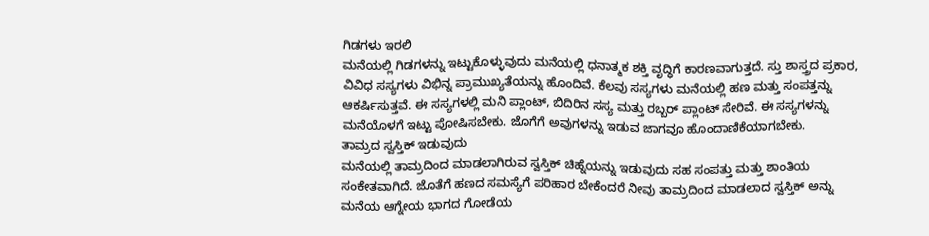ಗಿಡಗಳು ಇರಲಿ
ಮನೆಯಲ್ಲಿ ಗಿಡಗಳನ್ನು ಇಟ್ಟುಕೊಳ್ಳುವುದು ಮನೆಯಲ್ಲಿ ಧನಾತ್ಮಕ ಶಕ್ತಿ ವೃದ್ಧಿಗೆ ಕಾರಣವಾಗುತ್ತದೆ. ಸ್ತು ಶಾಸ್ತ್ರದ ಪ್ರಕಾರ, ವಿವಿಧ ಸಸ್ಯಗಳು ವಿಭಿನ್ನ ಪ್ರಾಮುಖ್ಯತೆಯನ್ನು ಹೊಂದಿವೆ. ಕೆಲವು ಸಸ್ಯಗಳು ಮನೆಯಲ್ಲಿ ಹಣ ಮತ್ತು ಸಂಪತ್ತನ್ನು ಆಕರ್ಷಿಸುತ್ತವೆ. ಈ ಸಸ್ಯಗಳಲ್ಲಿ ಮನಿ ಪ್ಲಾಂಟ್, ಬಿದಿರಿನ ಸಸ್ಯ ಮತ್ತು ರಬ್ಬರ್ ಪ್ಲಾಂಟ್ ಸೇರಿವೆ. ಈ ಸಸ್ಯಗಳನ್ನು ಮನೆಯೊಳಗೆ ಇಟ್ಟು ಪೋಷಿಸಬೇಕು. ಜೊಗೆಗೆ ಅವುಗಳನ್ನು ಇಡುವ ಜಾಗವೂ ಹೊಂದಾಣಿಕೆಯಾಗಬೇಕು.
ತಾಮ್ರದ ಸ್ವಸ್ತಿಕ್ ಇಡುವುದು
ಮನೆಯಲ್ಲಿ ತಾಮ್ರದಿಂದ ಮಾಡಲಾಗಿರುವ ಸ್ವಸ್ತಿಕ್ ಚಿಹ್ನೆಯನ್ನು ಇಡುವುದು ಸಹ ಸಂಪತ್ತು ಮತ್ತು ಶಾಂತಿಯ ಸಂಕೇತವಾಗಿದೆ. ಜೊತೆಗೆ ಹಣದ ಸಮಸ್ಯೆಗೆ ಪರಿಹಾರ ಬೇಕೆಂದರೆ ನೀವು ತಾಮ್ರದಿಂದ ಮಾಡಲಾದ ಸ್ವಸ್ತಿಕ್ ಅನ್ನು ಮನೆಯ ಆಗ್ನೇಯ ಭಾಗದ ಗೋಡೆಯ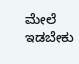ಮೇಲೆ ಇಡಬೇಕು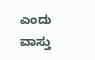ಎಂದು ವಾಸ್ತು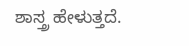ಶಾಸ್ತ್ರ ಹೇಳುತ್ತದೆ.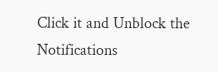Click it and Unblock the Notifications